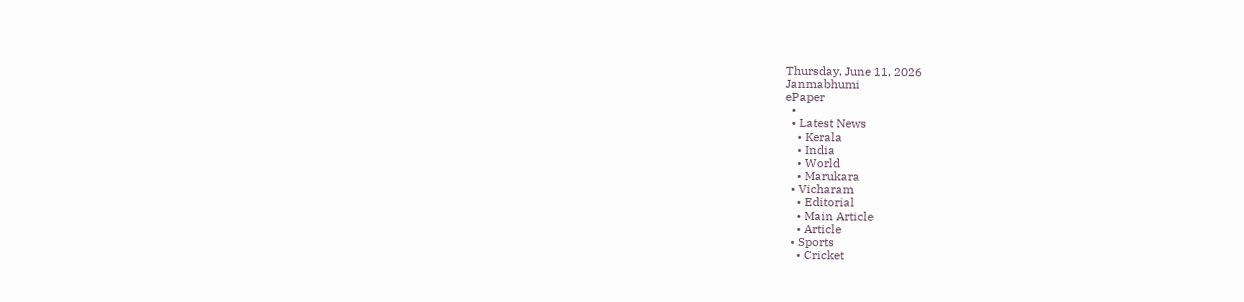Thursday, June 11, 2026
Janmabhumi
ePaper
  •
  • Latest News
    • Kerala
    • India
    • World
    • Marukara
  • Vicharam
    • Editorial
    • Main Article
    • Article
  • Sports
    • Cricket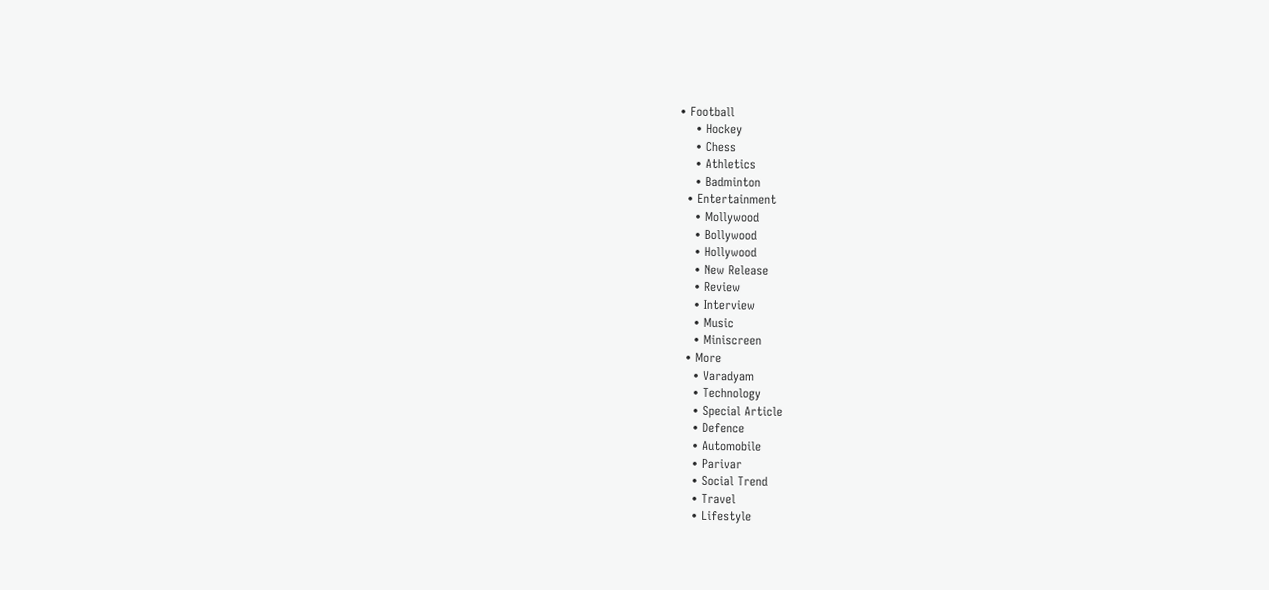• Football
    • Hockey
    • Chess
    • Athletics
    • Badminton
  • Entertainment
    • Mollywood
    • Bollywood
    • Hollywood
    • New Release
    • Review
    • Interview
    • Music
    • Miniscreen
  • More
    • Varadyam
    • Technology
    • Special Article
    • Defence
    • Automobile
    • Parivar
    • Social Trend
    • Travel
    • Lifestyle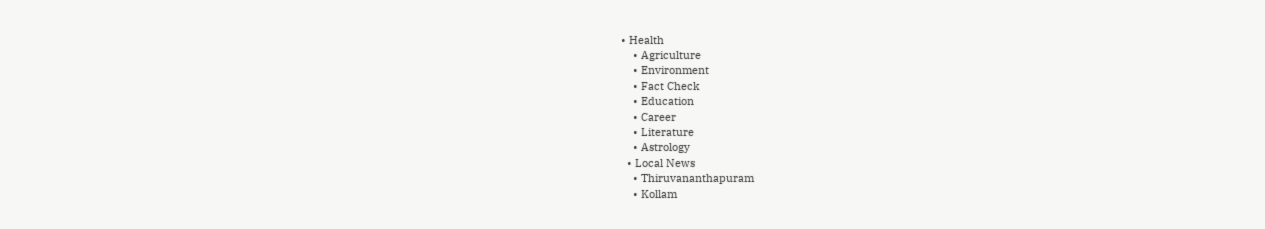• Health
    • Agriculture
    • Environment
    • Fact Check
    • Education
    • Career
    • Literature
    • Astrology
  • Local News
    • Thiruvananthapuram
    • Kollam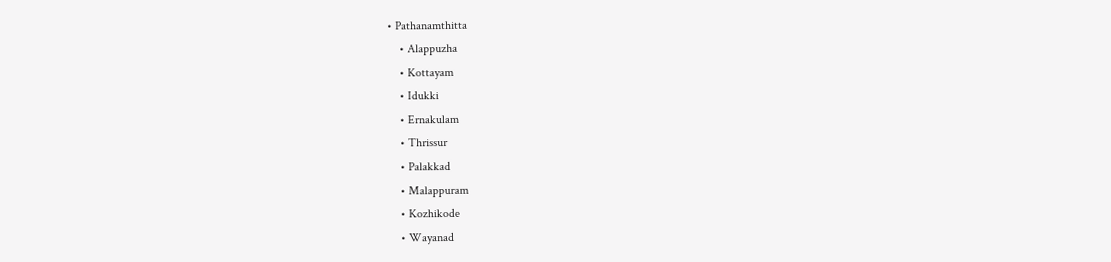• Pathanamthitta
    • Alappuzha
    • Kottayam
    • Idukki
    • Ernakulam
    • Thrissur
    • Palakkad
    • Malappuram
    • Kozhikode
    • Wayanad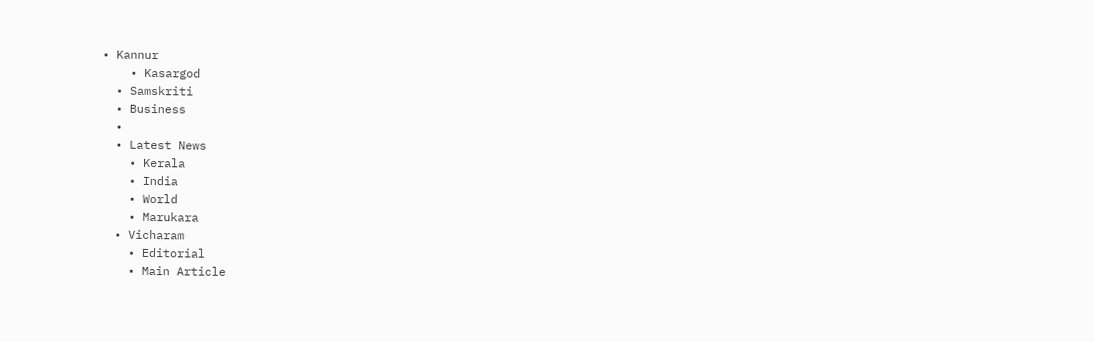• Kannur
    • Kasargod
  • Samskriti
  • Business
  •
  • Latest News
    • Kerala
    • India
    • World
    • Marukara
  • Vicharam
    • Editorial
    • Main Article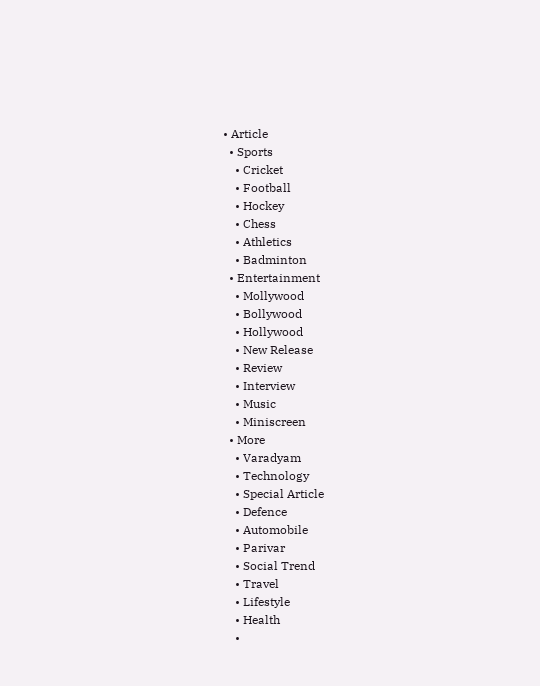• Article
  • Sports
    • Cricket
    • Football
    • Hockey
    • Chess
    • Athletics
    • Badminton
  • Entertainment
    • Mollywood
    • Bollywood
    • Hollywood
    • New Release
    • Review
    • Interview
    • Music
    • Miniscreen
  • More
    • Varadyam
    • Technology
    • Special Article
    • Defence
    • Automobile
    • Parivar
    • Social Trend
    • Travel
    • Lifestyle
    • Health
    •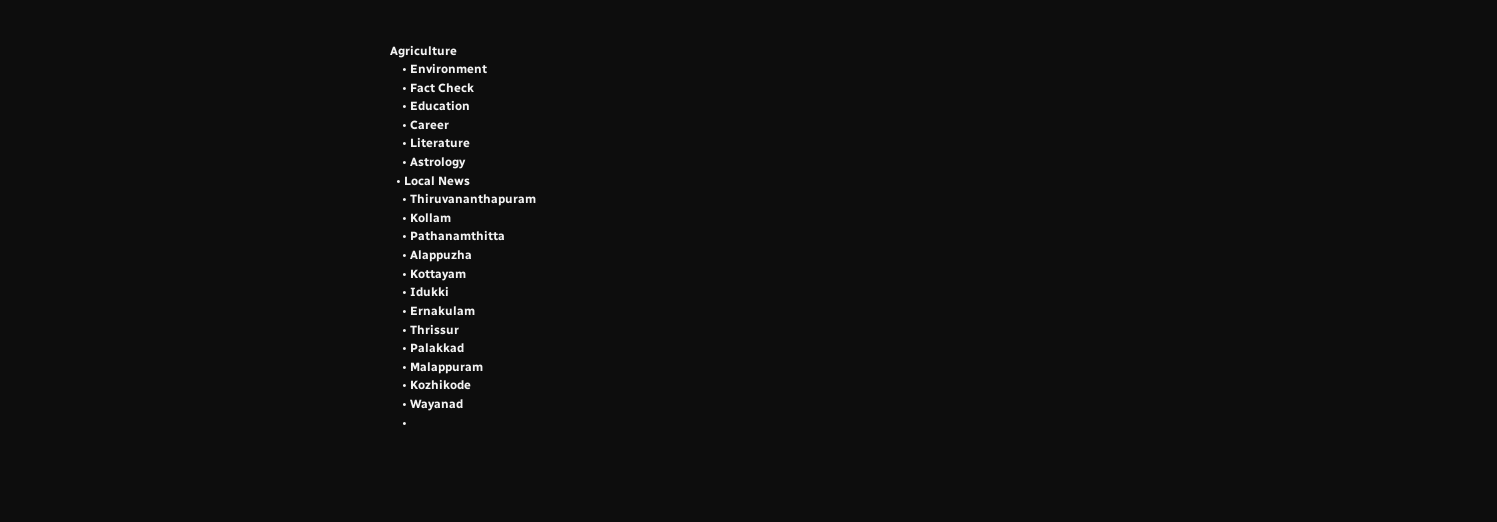Agriculture
    • Environment
    • Fact Check
    • Education
    • Career
    • Literature
    • Astrology
  • Local News
    • Thiruvananthapuram
    • Kollam
    • Pathanamthitta
    • Alappuzha
    • Kottayam
    • Idukki
    • Ernakulam
    • Thrissur
    • Palakkad
    • Malappuram
    • Kozhikode
    • Wayanad
    •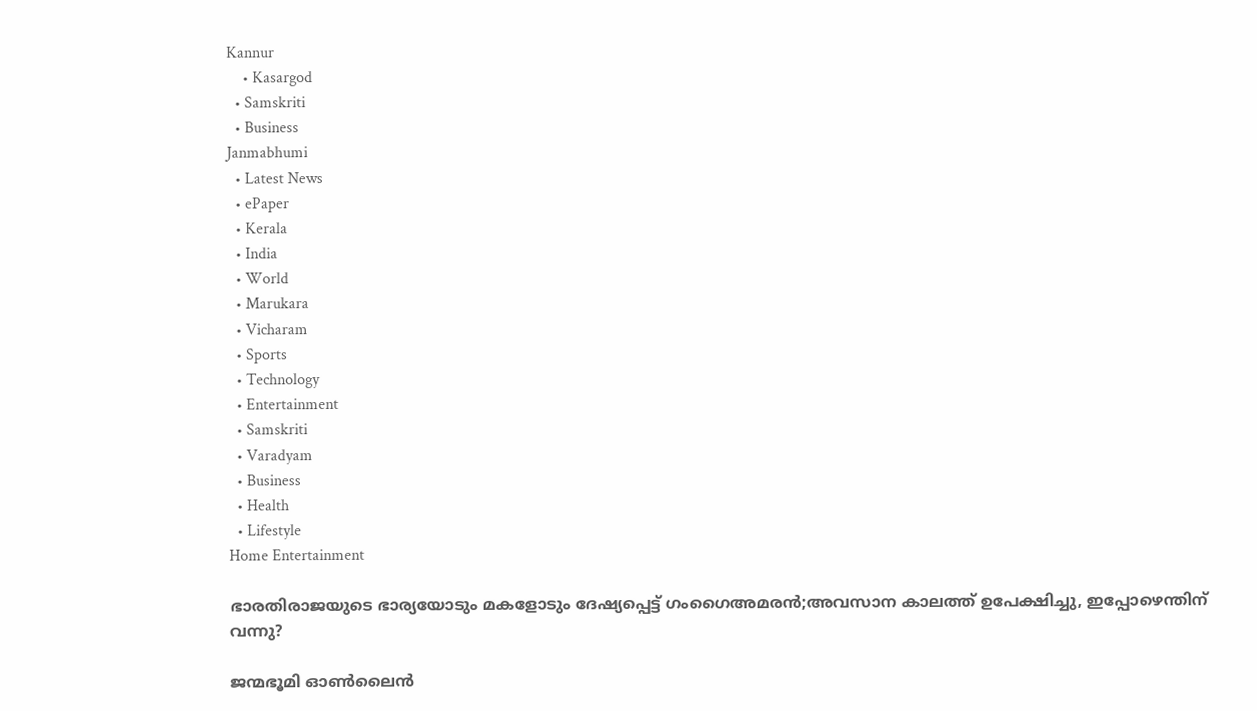Kannur
    • Kasargod
  • Samskriti
  • Business
Janmabhumi
  • Latest News
  • ePaper
  • Kerala
  • India
  • World
  • Marukara
  • Vicharam
  • Sports
  • Technology
  • Entertainment
  • Samskriti
  • Varadyam
  • Business
  • Health
  • Lifestyle
Home Entertainment

ഭാരതിരാജയുടെ ഭാര്യയോടും മകളോടും ദേഷ്യപ്പെട്ട് ഗംഗൈഅമരൻ;അവസാന കാലത്ത് ഉപേക്ഷിച്ചു, ഇപ്പോഴെന്തിന് വന്നു?

ജന്മഭൂമി ഓണ്‍ലൈന്‍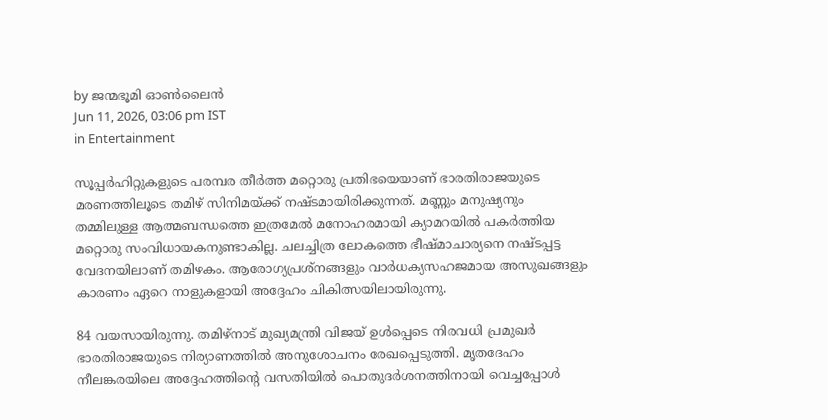by ജന്മഭൂമി ഓണ്‍ലൈന്‍
Jun 11, 2026, 03:06 pm IST
in Entertainment

സൂപ്പർഹിറ്റുകളുടെ പരമ്പര തീർത്ത മറ്റൊരു പ്രതിഭയെയാണ് ഭാരതിരാജയുടെ മരണത്തിലൂടെ തമിഴ് സിനിമയ്‌ക്ക് നഷ്ടമായിരിക്കുന്നത്. മണ്ണും മനുഷ്യനും തമ്മിലുള്ള ആത്മബന്ധത്തെ ഇത്രമേൽ മനോഹരമായി ക്യാമറയിൽ പകർത്തിയ മറ്റൊരു സംവിധായകനുണ്ടാകില്ല. ചലച്ചിത്ര ലോകത്തെ ഭീഷ്മാചാര്യനെ നഷ്ടപ്പട്ട വേദനയിലാണ് തമിഴകം. ആരോഗ്യപ്രശ്നങ്ങളും വാർധക്യസഹജമായ അസുഖങ്ങളും കാരണം ഏറെ നാളുകളായി അദ്ദേഹം ചികിത്സയിലായിരുന്നു.

84 വയസായിരുന്നു. തമിഴ്നാട് മുഖ്യമന്ത്രി വിജയ് ഉൾപ്പെടെ നിരവധി പ്രമുഖർ ഭാരതിരാജയുടെ നിര്യാണത്തിൽ അനുശോചനം രേഖപ്പെടുത്തി. മൃതദേഹം നീലങ്കരയിലെ അദ്ദേഹത്തിന്റെ വസതിയിൽ പൊതുദർശനത്തിനായി വെച്ചപ്പോൾ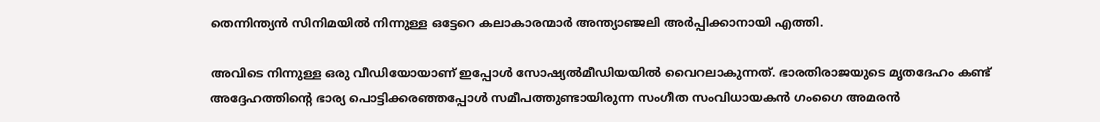തെന്നിന്ത്യൻ സിനിമയിൽ നിന്നുള്ള ഒട്ടേറെ കലാകാരന്മാർ അന്ത്യാഞ്ജലി അർപ്പിക്കാനായി എത്തി.

അവിടെ നിന്നുള്ള ഒരു വീഡിയോയാണ് ഇപ്പോൾ സോഷ്യൽമീഡിയയിൽ വൈറലാകുന്നത്. ഭാരതിരാജയുടെ മൃതദേഹം കണ്ട് അദ്ദേഹത്തിന്റെ ഭാര്യ പൊട്ടിക്കരഞ്ഞപ്പോൾ സമീപത്തുണ്ടായിരുന്ന സംഗീത സംവിധായകൻ ഗംഗൈ അമരൻ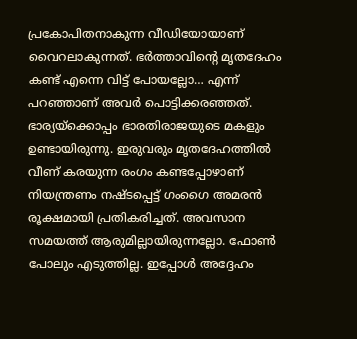പ്രകോപിതനാകുന്ന വീഡിയോയാണ് വൈറലാകുന്നത്. ഭർത്താവിന്റെ മൃതദേഹം കണ്ട് എന്നെ വിട്ട് പോയല്ലോ… എന്ന് പറഞ്ഞാണ് അവർ പൊട്ടിക്കരഞ്ഞത്. ഭാര്യയ്‌ക്കൊപ്പം ഭാരതിരാജയുടെ മകളും ഉണ്ടായിരുന്നു. ഇരുവരും മൃതദേഹത്തിൽ വീണ് കരയുന്ന രംഗം കണ്ടപ്പോഴാണ് നിയന്ത്രണം നഷ്ടപ്പെട്ട് ഗംഗൈ അമരൻ രൂക്ഷമായി പ്രതികരിച്ചത്. അവസാന സമയത്ത് ആരുമില്ലായിരുന്നല്ലോ. ഫോൺ പോലും എടുത്തില്ല. ഇപ്പോൾ അദ്ദേഹം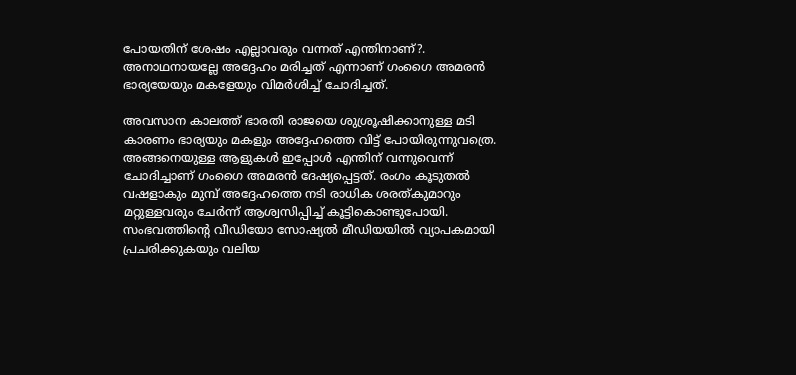പോയതിന് ശേഷം എല്ലാവരും വന്നത് എന്തിനാണ്?. അനാഥനായല്ലേ അദ്ദേഹം മരിച്ചത് എന്നാണ് ഗംഗൈ അമരൻ ഭാര്യയേയും മകളേയും വിമർശിച്ച് ചോദിച്ചത്.

അവസാന കാലത്ത് ഭാരതി രാജയെ ശുശ്രൂഷിക്കാനുള്ള മടി കാരണം ഭാര്യയും മകളും അദ്ദേഹത്തെ വിട്ട് പോയിരുന്നുവത്രെ. അങ്ങനെയുള്ള ആളുകൾ ഇപ്പോൾ എന്തിന് വന്നുവെന്ന് ചോദിച്ചാണ് ഗംഗൈ അമരൻ ദേഷ്യപ്പെട്ടത്. രംഗം കൂടുതൽ വഷളാകും മുമ്പ് അദ്ദേഹത്തെ നടി രാധിക ശരത്കുമാറും മറ്റുള്ളവരും ചേർന്ന് ആശ്വസിപ്പിച്ച് കൂട്ടികൊണ്ടുപോയി. സംഭവത്തിന്റെ വീഡിയോ സോഷ്യൽ മീഡിയയിൽ വ്യാപകമായി പ്രചരിക്കുകയും വലിയ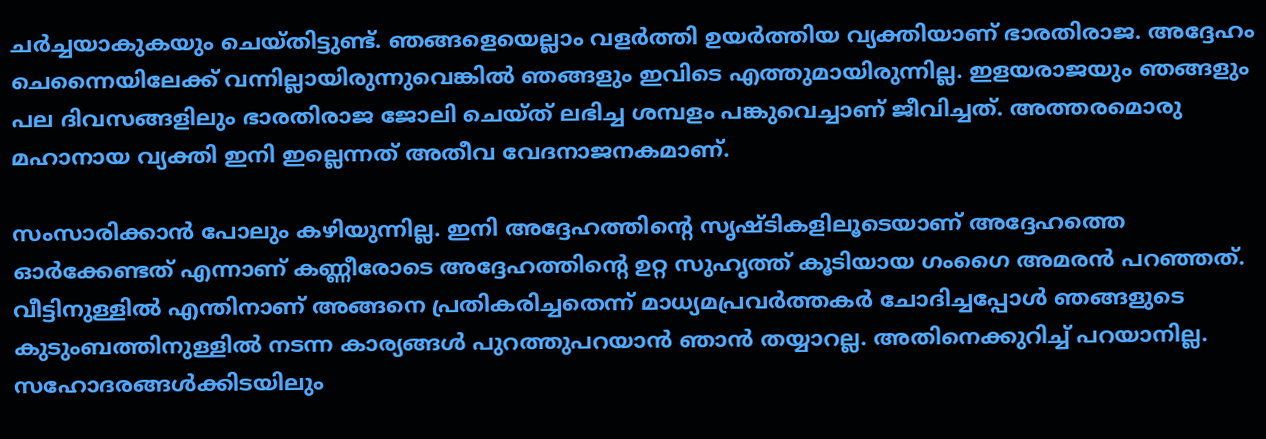ചർച്ചയാകുകയും ചെയ്തിട്ടുണ്ട്. ഞങ്ങളെയെല്ലാം വളർത്തി ഉയർത്തിയ വ്യക്തിയാണ് ഭാരതിരാജ. അദ്ദേഹം ചെന്നൈയിലേക്ക് വന്നില്ലായിരുന്നുവെങ്കിൽ ഞങ്ങളും ഇവിടെ എത്തുമായിരുന്നില്ല. ഇളയരാജയും ഞങ്ങളും പല ദിവസങ്ങളിലും ഭാരതിരാജ ജോലി ചെയ്ത് ലഭിച്ച ശമ്പളം പങ്കുവെച്ചാണ് ജീവിച്ചത്. അത്തരമൊരു മഹാനായ വ്യക്തി ഇനി ഇല്ലെന്നത് അതീവ വേദനാജനകമാണ്.

സംസാരിക്കാൻ പോലും കഴിയുന്നില്ല. ഇനി അദ്ദേഹത്തിന്റെ സൃഷ്ടികളിലൂടെയാണ് അദ്ദേഹത്തെ ഓർക്കേണ്ടത് എന്നാണ് കണ്ണീരോടെ അദ്ദേഹത്തിന്റെ ഉറ്റ സുഹൃത്ത് കൂടിയായ ഗംഗൈ അമരൻ പറഞ്ഞത്. വീട്ടിനുള്ളിൽ എന്തിനാണ് അങ്ങനെ പ്രതികരിച്ചതെന്ന് മാധ്യമപ്രവർത്തകർ ചോദിച്ചപ്പോൾ ഞങ്ങളുടെ കുടുംബത്തിനുള്ളിൽ നടന്ന കാര്യങ്ങൾ പുറത്തുപറയാൻ ഞാൻ തയ്യാറല്ല. അതിനെക്കുറിച്ച് പറയാനില്ല. സഹോദരങ്ങൾക്കിടയിലും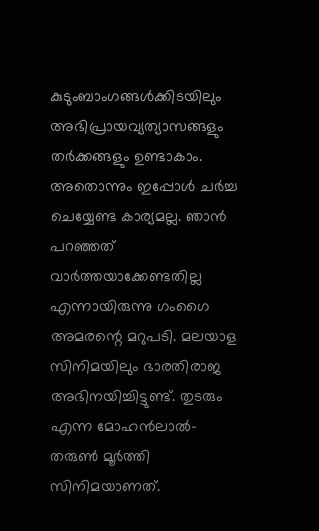കുടുംബാംഗങ്ങൾക്കിടയിലും അഭിപ്രായവ്യത്യാസങ്ങളും തർക്കങ്ങളും ഉണ്ടാകാം. അതൊന്നും ഇപ്പോൾ ചർച്ച ചെയ്യേണ്ട കാര്യമല്ല. ഞാൻ പറഞ്ഞത് വാർത്തയാക്കേണ്ടതില്ല എന്നായിരുന്നു ഗംഗൈ അമരന്റെ മറുപടി. മലയാള സിനിമയിലും ഭാരതിരാജ അഭിനയിച്ചിട്ടുണ്ട്. തുടരും എന്ന മോഹൻലാൽ-തരുൺ മൂർത്തി സിനിമയാണത്.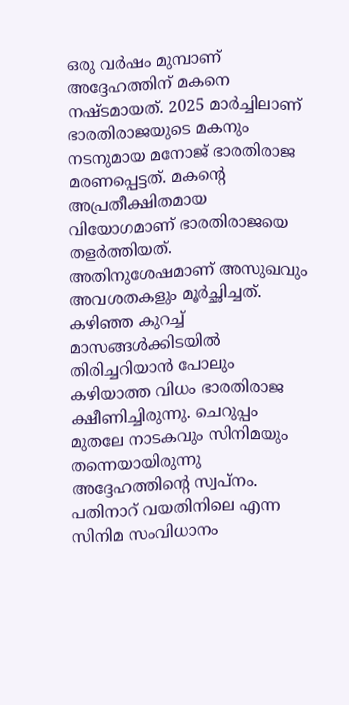ഒരു വർഷം മുമ്പാണ് അദ്ദേഹത്തിന് മകനെ നഷ്ടമായത്. 2025 മാര്‍ച്ചിലാണ് ഭാരതിരാജയുടെ മകനും നടനുമായ മനോജ് ഭാരതിരാജ മരണപ്പെട്ടത്. മകന്റെ അപ്രതീക്ഷിതമായ വിയോഗമാണ് ഭാരതിരാജയെ തളര്‍ത്തിയത്. അതിനുശേഷമാണ് അസുഖവും അവശതകളും മൂർച്ഛിച്ചത്. കഴിഞ്ഞ കുറച്ച് മാസങ്ങൾക്കിടയിൽ തിരിച്ചറിയാന്‍ പോലും കഴിയാത്ത വിധം ഭാരതിരാജ ക്ഷീണിച്ചിരുന്നു. ചെറുപ്പം മുതലേ നാടകവും സിനിമയും തന്നെയായിരുന്നു അദ്ദേഹത്തിന്റെ സ്വപ്നം. പതിനാറ് വയതിനിലെ എന്ന സിനിമ സംവിധാനം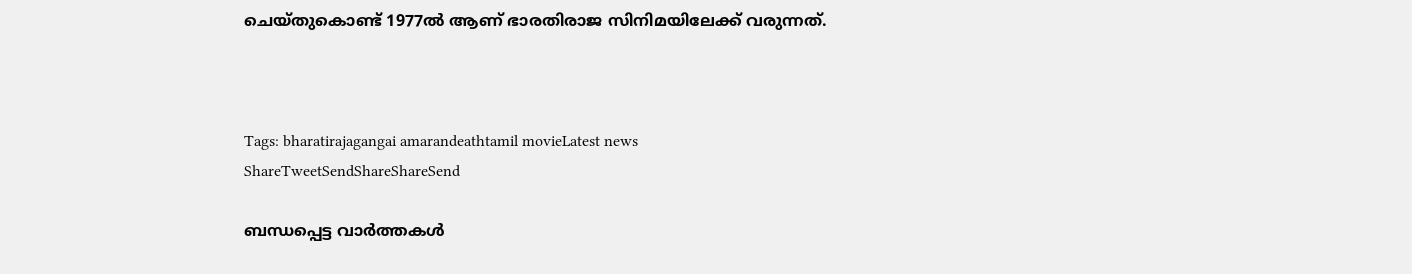ചെയ്തുകൊണ്ട് 1977ല്‍ ആണ് ഭാരതിരാജ സിനിമയിലേക്ക് വരുന്നത്.



Tags: bharatirajagangai amarandeathtamil movieLatest news
ShareTweetSendShareShareSend

ബന്ധപ്പെട്ട വാര്‍ത്തകള്‍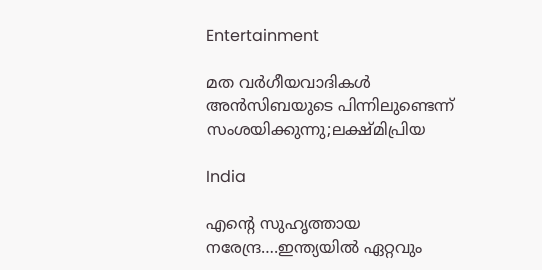Entertainment

മത വർഗീയവാദികൾ അൻസിബയുടെ പിന്നിലുണ്ടെന്ന് സംശയിക്കുന്നു;ലക്ഷ്മിപ്രിയ

India

എന്റെ സുഹൃത്തായ നരേന്ദ്ര….ഇന്ത്യയില്‍ ഏറ്റവും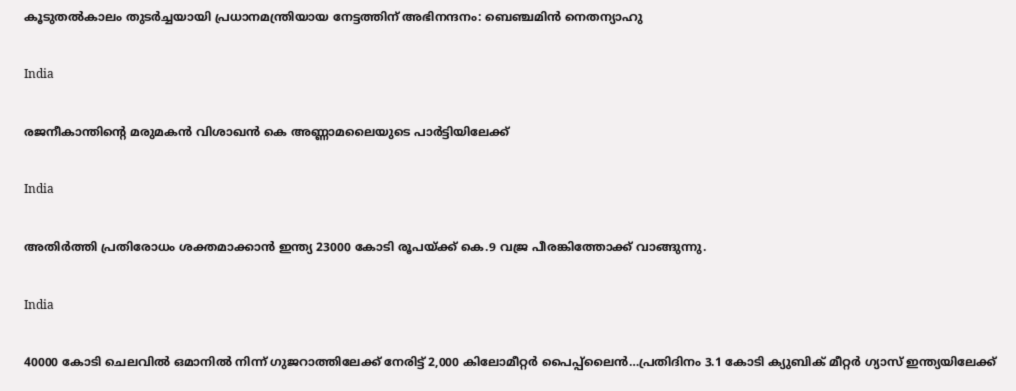കൂടുതല്‍കാലം തുടര്‍ച്ചയായി പ്രധാനമന്ത്രിയായ നേട്ടത്തിന് അഭിനന്ദനം: ബെഞ്ചമിന്‍ നെതന്യാഹു

India

രജനീകാന്തിന്റെ മരുമകൻ വിശാഖൻ കെ അണ്ണാമലൈയുടെ പാര്‍ട്ടിയിലേക്ക്

India

അതിര്‍ത്തി പ്രതിരോധം ശക്തമാക്കാന്‍ ഇന്ത്യ 23000 കോടി രൂപയ്‌ക്ക് കെ.9 വജ്ര പീരങ്കിത്തോക്ക് വാങ്ങുന്നു.

India

40000 കോടി ചെലവില്‍ ഒമാനിൽ നിന്ന് ഗുജറാത്തിലേക്ക് നേരിട്ട് 2,000 കിലോമീറ്റർ പൈപ്പ്‌ലൈൻ…പ്രതിദിനം 3.1 കോടി ക്യുബിക് മീറ്റർ ഗ്യാസ് ഇന്ത്യയിലേക്ക്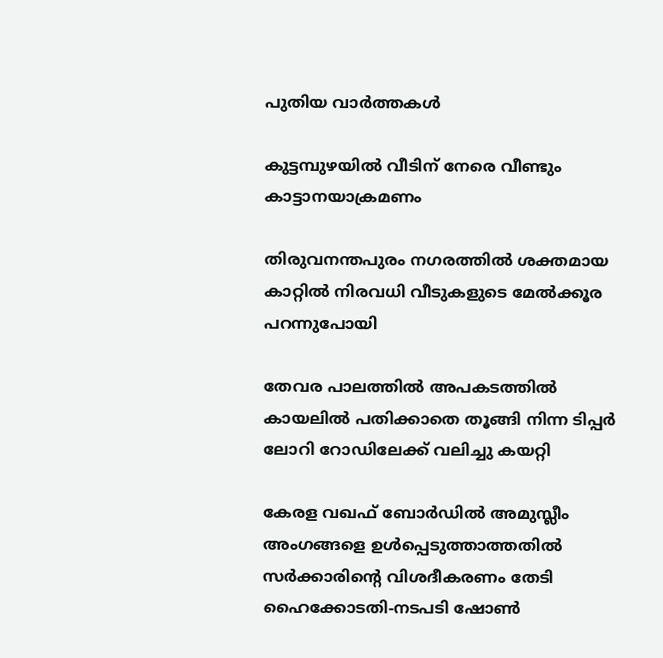പുതിയ വാര്‍ത്തകള്‍

കുട്ടമ്പുഴയില്‍ വീടിന് നേരെ വീണ്ടും കാട്ടാനയാക്രമണം

തിരുവനന്തപുരം നഗരത്തില്‍ ശക്തമായ കാറ്റില്‍ നിരവധി വീടുകളുടെ മേല്‍ക്കൂര പറന്നുപോയി

തേവര പാലത്തില്‍ അപകടത്തില്‍ കായലില്‍ പതിക്കാതെ തൂങ്ങി നിന്ന ടിപ്പര്‍ ലോറി റോഡിലേക്ക് വലിച്ചു കയറ്റി

കേരള വഖഫ് ബോര്‍ഡില്‍ അമുസ്ലീം അംഗങ്ങളെ ഉള്‍പ്പെടുത്താത്തതില്‍ സര്‍ക്കാരിന്റെ വിശദീകരണം തേടി ഹൈക്കോടതി-നടപടി ഷോണ്‍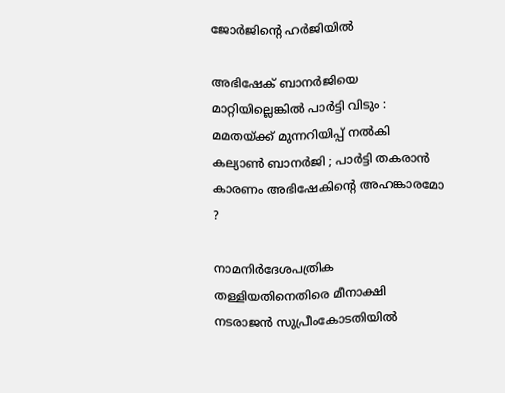ജോര്‍ജിന്റെ ഹര്‍ജിയില്‍

അഭിഷേക് ബാനർജിയെ മാറ്റിയില്ലെങ്കിൽ പാർട്ടി വിടും : മമതയ്‌ക്ക് മുന്നറിയിപ്പ് നൽകി കല്യാൺ ബാനർജി ; പാർട്ടി തകരാൻ കാരണം അഭിഷേകിന്റെ അഹങ്കാരമോ ?

നാമനിര്‍ദേശപത്രിക തള്ളിയതിനെതിരെ മീനാക്ഷി നടരാജന്‍ സുപ്രീംകോടതിയില്‍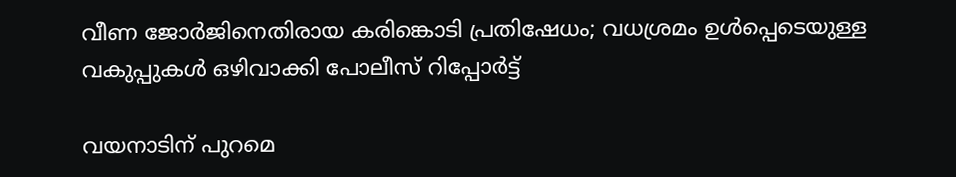വീണ ജോര്‍ജിനെതിരായ കരിങ്കൊടി പ്രതിഷേധം; വധശ്രമം ഉള്‍പ്പെടെയുള്ള വകുപ്പുകള്‍ ഒഴിവാക്കി പോലീസ് റിപ്പോര്‍ട്ട്

വയനാടിന് പുറമെ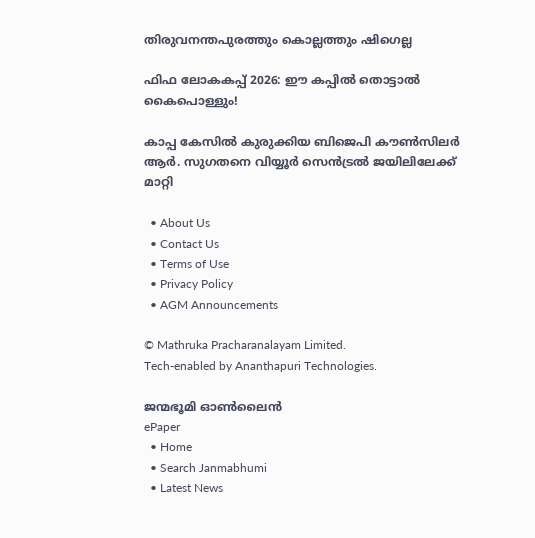തിരുവനന്തപുരത്തും കൊല്ലത്തും ഷിഗെല്ല

ഫിഫ ലോകകപ്പ് 2026: ഈ കപ്പില്‍ തൊട്ടാല്‍ കൈപൊള്ളും!

കാപ്പ കേസില്‍ കുരുക്കിയ ബിജെപി കൗണ്‍സിലര്‍ ആര്‍. സുഗതനെ വിയ്യൂര്‍ സെന്‍ട്രല്‍ ജയിലിലേക്ക് മാറ്റി

  • About Us
  • Contact Us
  • Terms of Use
  • Privacy Policy
  • AGM Announcements

© Mathruka Pracharanalayam Limited.
Tech-enabled by Ananthapuri Technologies.

ജന്മഭൂമി ഓണ്‍ലൈന്‍
ePaper
  • Home
  • Search Janmabhumi
  • Latest News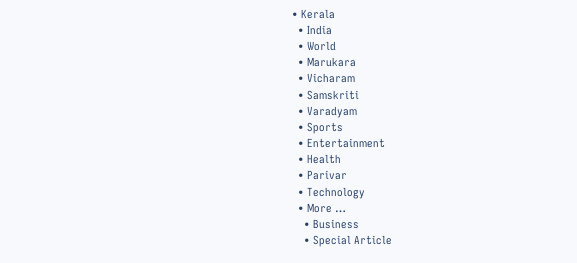• Kerala
  • India
  • World
  • Marukara
  • Vicharam
  • Samskriti
  • Varadyam
  • Sports
  • Entertainment
  • Health
  • Parivar
  • Technology
  • More …
    • Business
    • Special Article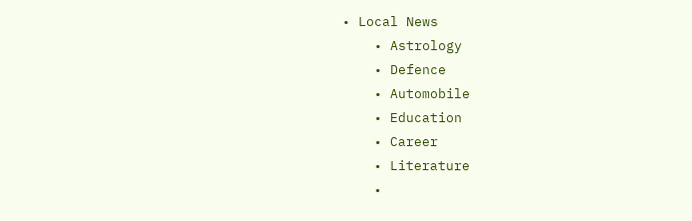• Local News
    • Astrology
    • Defence
    • Automobile
    • Education
    • Career
    • Literature
    •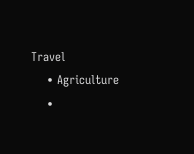Travel
    • Agriculture
    •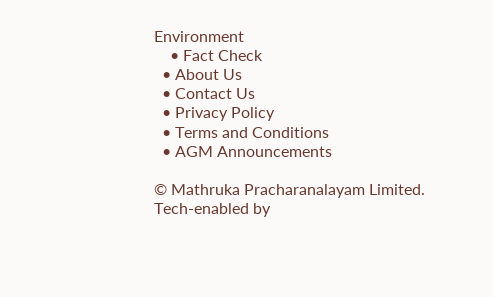Environment
    • Fact Check
  • About Us
  • Contact Us
  • Privacy Policy
  • Terms and Conditions
  • AGM Announcements

© Mathruka Pracharanalayam Limited.
Tech-enabled by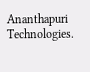Ananthapuri Technologies.